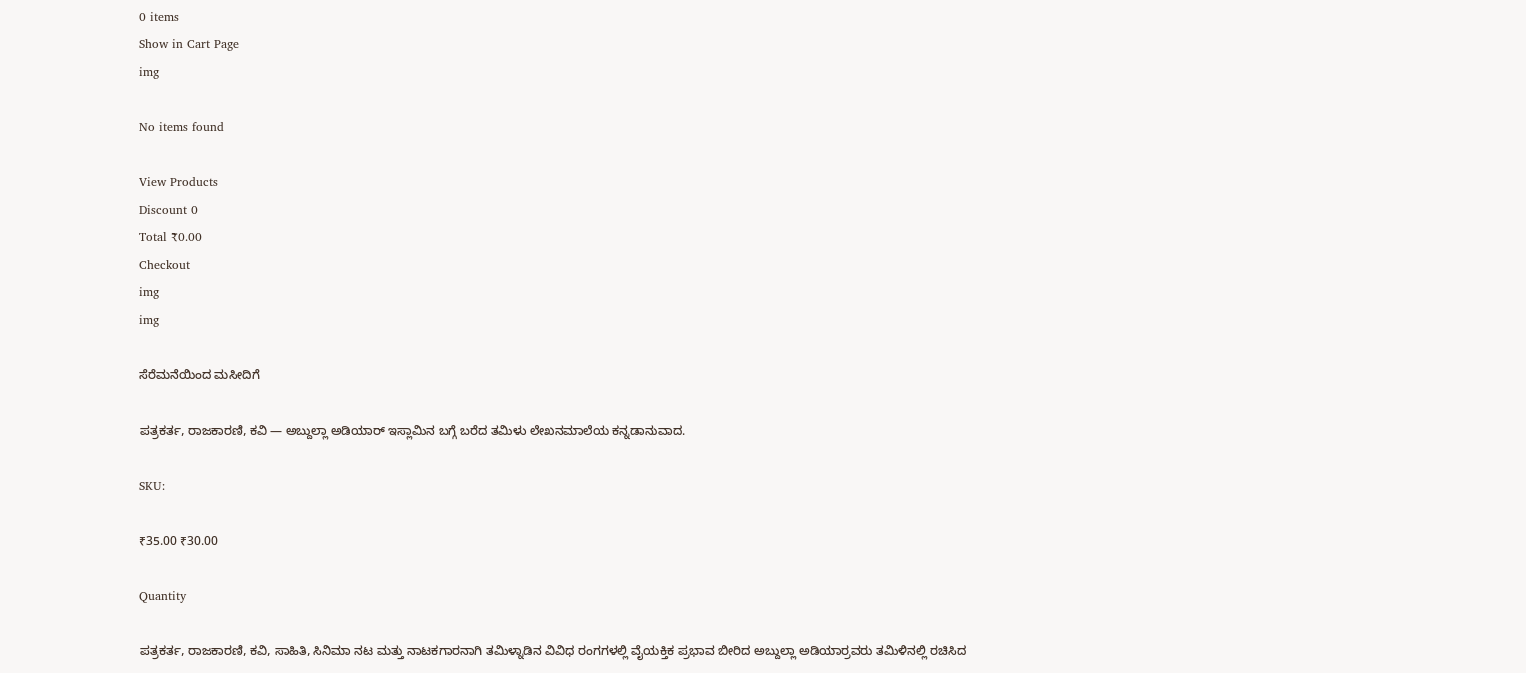0 items
Show in Cart Page
img

No items found

View Products
Discount 0
Total ₹0.00
Checkout
img
img

ಸೆರೆಮನೆಯಿಂದ ಮಸೀದಿಗೆ

ಪತ್ರಕರ್ತ, ರಾಜಕಾರಣಿ, ಕವಿ — ಅಬ್ದುಲ್ಲಾ ಅಡಿಯಾರ್ ಇಸ್ಲಾಮಿನ ಬಗ್ಗೆ ಬರೆದ ತಮಿಳು ಲೇಖನಮಾಲೆಯ ಕನ್ನಡಾನುವಾದ.

SKU:

₹35.00 ₹30.00

Quantity

ಪತ್ರಕರ್ತ, ರಾಜಕಾರಣಿ, ಕವಿ, ಸಾಹಿತಿ, ಸಿನಿಮಾ ನಟ ಮತ್ತು ನಾಟಕಗಾರನಾಗಿ ತಮಿಳ್ನಾಡಿನ ವಿವಿಧ ರಂಗಗಳಲ್ಲಿ ವೈಯಕ್ತಿಕ ಪ್ರಭಾವ ಬೀರಿದ ಅಬ್ದುಲ್ಲಾ ಅಡಿಯಾರ್ರವರು ತಮಿಳಿನಲ್ಲಿ ರಚಿಸಿದ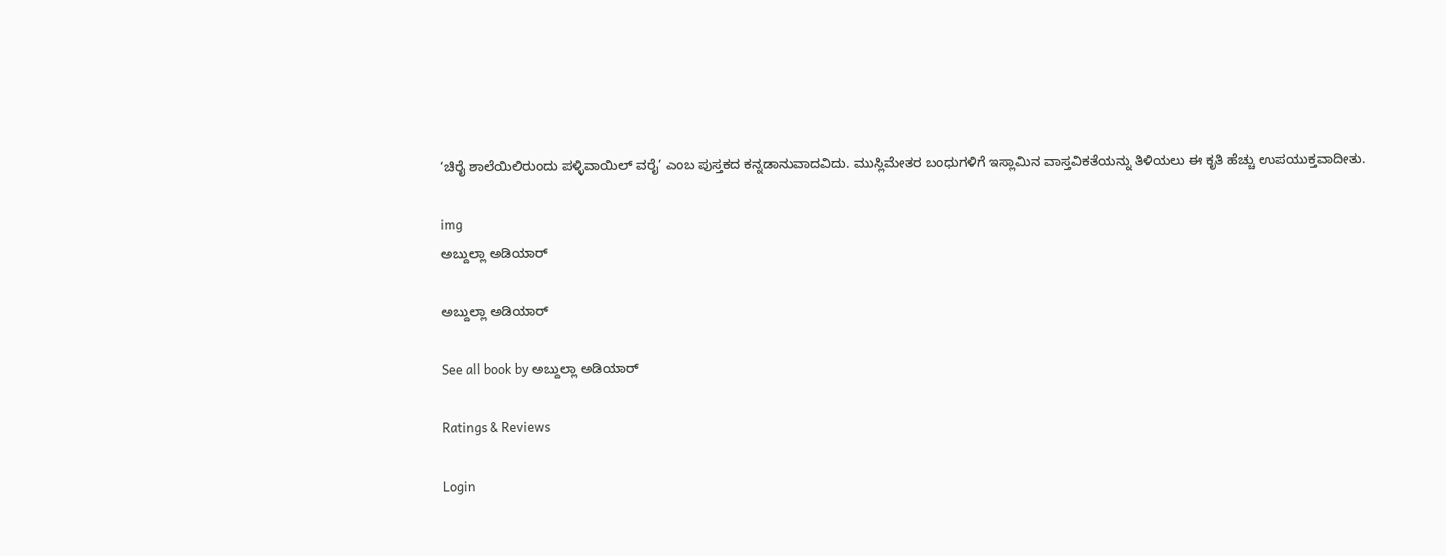‘ಚಿರೈ ಶಾಲೆಯಿಲಿರುಂದು ಪಳ್ಳಿವಾಯಿಲ್ ವರೈ’ ಎಂಬ ಪುಸ್ತಕದ ಕನ್ನಡಾನುವಾದವಿದು. ಮುಸ್ಲಿಮೇತರ ಬಂಧುಗಳಿಗೆ ಇಸ್ಲಾಮಿನ ವಾಸ್ತವಿಕತೆಯನ್ನು ತಿಳಿಯಲು ಈ ಕೃತಿ ಹೆಚ್ಚು ಉಪಯುಕ್ತವಾದೀತು.

img
ಅಬ್ದುಲ್ಲಾ ಅಡಿಯಾರ್

ಅಬ್ದುಲ್ಲಾ ಅಡಿಯಾರ್

See all book by ಅಬ್ದುಲ್ಲಾ ಅಡಿಯಾರ್

Ratings & Reviews

Login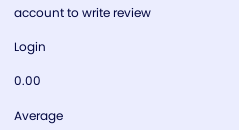account to write review

Login

0.00

Average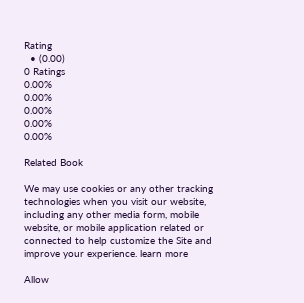Rating
  • (0.00)
0 Ratings
0.00%
0.00%
0.00%
0.00%
0.00%

Related Book

We may use cookies or any other tracking technologies when you visit our website, including any other media form, mobile website, or mobile application related or connected to help customize the Site and improve your experience. learn more

Allow